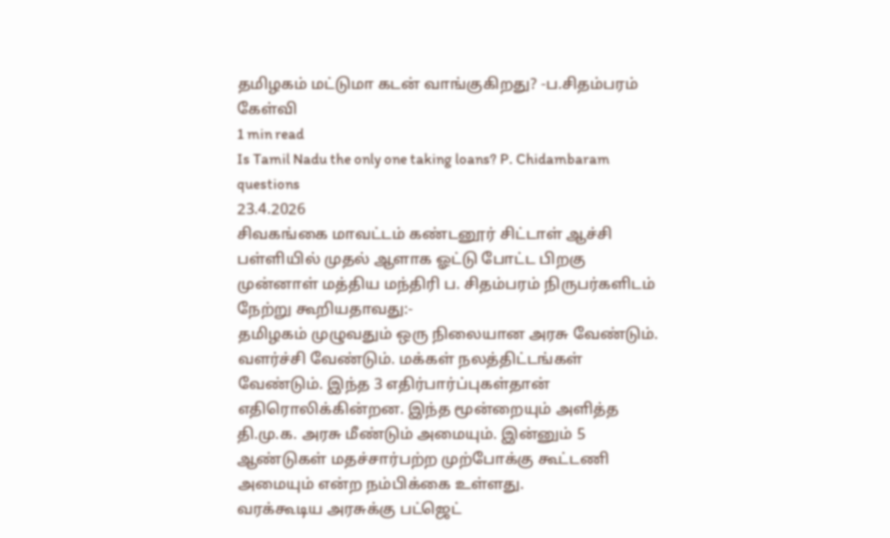தமிழகம் மட்டுமா கடன் வாங்குகிறது? -ப.சிதம்பரம் கேள்வி
1 min read
Is Tamil Nadu the only one taking loans? P. Chidambaram questions
23.4.2026
சிவகங்கை மாவட்டம் கண்டனூர் சிட்டாள் ஆச்சி பள்ளியில் முதல் ஆளாக ஓட்டு போட்ட பிறகு முன்னாள் மத்திய மந்திரி ப. சிதம்பரம் நிருபர்களிடம் நேற்று கூறியதாவது:-
தமிழகம் முழுவதும் ஒரு நிலையான அரசு வேண்டும். வளர்ச்சி வேண்டும். மக்கள் நலத்திட்டங்கள் வேண்டும். இந்த 3 எதிர்பார்ப்புகள்தான் எதிரொலிக்கின்றன. இந்த மூன்றையும் அளித்த தி.மு.க. அரசு மீண்டும் அமையும். இன்னும் 5 ஆண்டுகள் மதச்சார்பற்ற முற்போக்கு கூட்டணி அமையும் என்ற நம்பிக்கை உள்ளது.
வரக்கூடிய அரசுக்கு பட்ஜெட்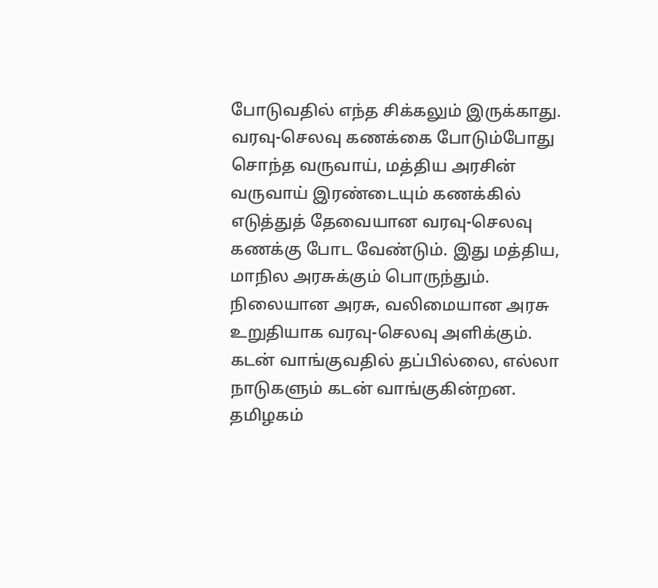போடுவதில் எந்த சிக்கலும் இருக்காது. வரவு-செலவு கணக்கை போடும்போது சொந்த வருவாய், மத்திய அரசின் வருவாய் இரண்டையும் கணக்கில் எடுத்துத் தேவையான வரவு-செலவு கணக்கு போட வேண்டும். இது மத்திய, மாநில அரசுக்கும் பொருந்தும்.
நிலையான அரசு, வலிமையான அரசு உறுதியாக வரவு-செலவு அளிக்கும். கடன் வாங்குவதில் தப்பில்லை, எல்லா நாடுகளும் கடன் வாங்குகின்றன. தமிழகம்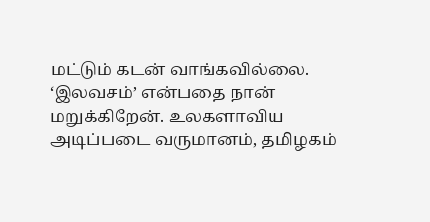மட்டும் கடன் வாங்கவில்லை. ‘இலவசம்’ என்பதை நான் மறுக்கிறேன். உலகளாவிய அடிப்படை வருமானம், தமிழகம்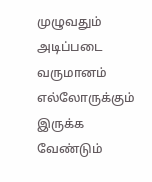முழுவதும் அடிப்படை வருமானம் எல்லோருக்கும் இருக்க வேண்டும்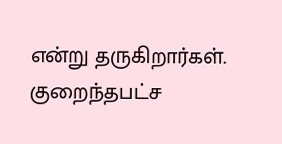என்று தருகிறார்கள். குறைந்தபட்ச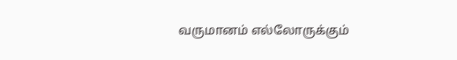வருமானம் எல்லோருக்கும்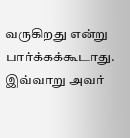வருகிறது என்று பார்க்கக்கூடாது.
இவ்வாறு அவர்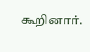கூறினார்.